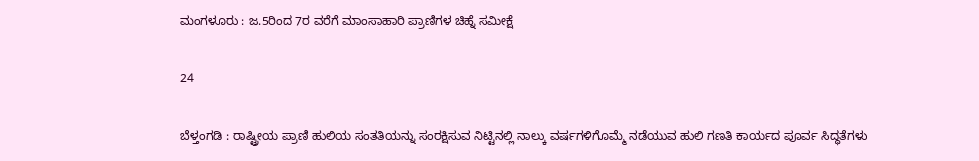ಮಂಗಳೂರು : ಜ.5ರಿಂದ 7ರ ವರೆಗೆ ಮಾಂಸಾಹಾರಿ ಪ್ರಾಣಿಗಳ ಚಿಹ್ನೆ ಸಮೀಕ್ಷೆ

24

ಬೆಳ್ತಂಗಡಿ : ರಾಷ್ಟ್ರೀಯ ಪ್ರಾಣಿ ಹುಲಿಯ ಸಂತತಿಯನ್ನು ಸಂರಕ್ಷಿಸುವ ನಿಟ್ಟಿನಲ್ಲಿ ನಾಲ್ಕು ವರ್ಷಗಳಿಗೊಮ್ಮೆ ನಡೆಯುವ ಹುಲಿ ಗಣತಿ ಕಾರ್ಯದ ಪೂರ್ವ ಸಿದ್ಧತೆಗಳು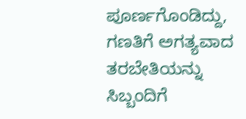ಪೂರ್ಣಗೊಂಡಿದ್ದು, ಗಣತಿಗೆ ಅಗತ್ಯವಾದ ತರಬೇತಿಯನ್ನು ಸಿಬ್ಬಂದಿಗೆ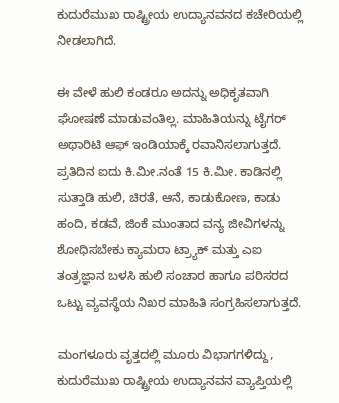ಕುದುರೆಮುಖ ರಾಷ್ಟ್ರೀಯ ಉದ್ಯಾನವನದ ಕಚೇರಿಯಲ್ಲಿ ನೀಡಲಾಗಿದೆ.

ಈ ವೇಳೆ ಹುಲಿ ಕಂಡರೂ ಅದನ್ನು ಅಧಿಕೃತವಾಗಿ ಘೋಷಣೆ ಮಾಡುವಂತಿಲ್ಲ. ಮಾಹಿತಿಯನ್ನು ಟೈಗರ್‌ ಅಥಾರಿಟಿ ಆಫ್‌ ಇಂಡಿಯಾಕ್ಕೆ ರವಾನಿಸಲಾಗುತ್ತದೆ. ಪ್ರತಿದಿನ ಐದು ಕಿ.ಮೀ.ನಂತೆ 15 ಕಿ.ಮೀ. ಕಾಡಿನಲ್ಲಿ ಸುತ್ತಾಡಿ ಹುಲಿ, ಚಿರತೆ, ಆನೆ, ಕಾಡುಕೋಣ, ಕಾಡು ಹಂದಿ, ಕಡವೆ, ಜಿಂಕೆ ಮುಂತಾದ ವನ್ಯ ಜೀವಿಗಳನ್ನು ಶೋಧಿಸಬೇಕು ಕ್ಯಾಮರಾ ಟ್ರ್ಯಾಕ್‌ ಮತ್ತು ಎಐ ತಂತ್ರಜ್ಞಾನ ಬಳಸಿ ಹುಲಿ ಸಂಚಾರ ಹಾಗೂ ಪರಿಸರದ ಒಟ್ಟು ವ್ಯವಸ್ಥೆಯ ನಿಖರ ಮಾಹಿತಿ ಸಂಗ್ರಹಿಸಲಾಗುತ್ತದೆ.

ಮಂಗಳೂರು ವೃತ್ತದಲ್ಲಿ ಮೂರು ವಿಭಾಗಗಳಿದ್ದು, ಕುದುರೆಮುಖ ರಾಷ್ಟ್ರೀಯ ಉದ್ಯಾನವನ ವ್ಯಾಪ್ತಿಯಲ್ಲಿ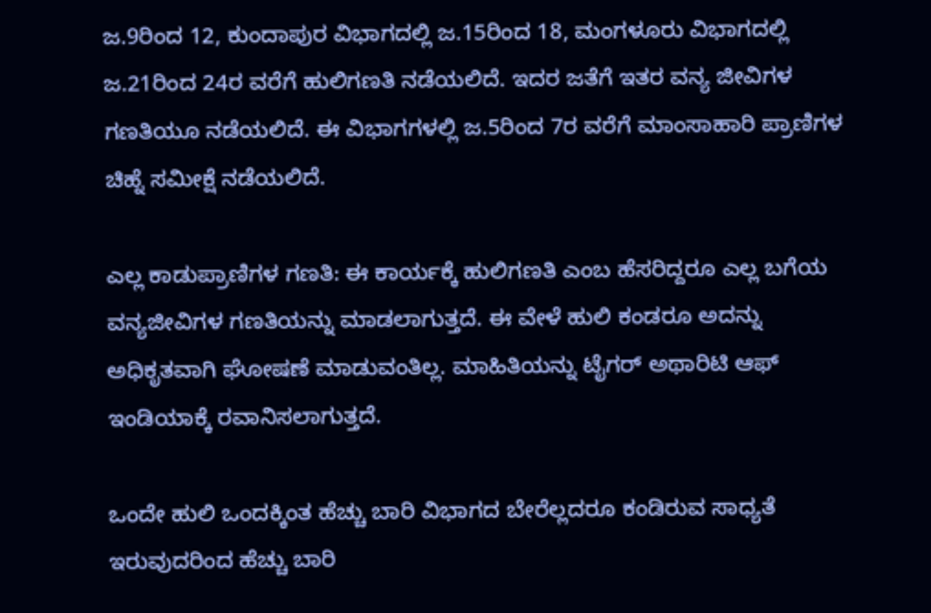ಜ.9ರಿಂದ 12, ಕುಂದಾಪುರ ವಿಭಾಗದಲ್ಲಿ ಜ.15ರಿಂದ 18, ಮಂಗಳೂರು ವಿಭಾಗದಲ್ಲಿ ಜ.21ರಿಂದ 24ರ ವರೆಗೆ ಹುಲಿಗಣತಿ ನಡೆಯಲಿದೆ. ಇದರ ಜತೆಗೆ ಇತರ ವನ್ಯ ಜೀವಿಗಳ ಗಣತಿಯೂ ನಡೆಯಲಿದೆ. ಈ ವಿಭಾಗಗಳಲ್ಲಿ ಜ.5ರಿಂದ 7ರ ವರೆಗೆ ಮಾಂಸಾಹಾರಿ ಪ್ರಾಣಿಗಳ ಚಿಹ್ನೆ ಸಮೀಕ್ಷೆ ನಡೆಯಲಿದೆ.

ಎಲ್ಲ ಕಾಡುಪ್ರಾಣಿಗಳ ಗಣತಿ: ಈ ಕಾರ್ಯಕ್ಕೆ ಹುಲಿಗಣತಿ ಎಂಬ ಹೆಸರಿದ್ದರೂ ಎಲ್ಲ ಬಗೆಯ ವನ್ಯಜೀವಿಗಳ ಗಣತಿಯನ್ನು ಮಾಡಲಾಗುತ್ತದೆ. ಈ ವೇಳೆ ಹುಲಿ ಕಂಡರೂ ಅದನ್ನು ಅಧಿಕೃತವಾಗಿ ಘೋಷಣೆ ಮಾಡುವಂತಿಲ್ಲ. ಮಾಹಿತಿಯನ್ನು ಟೈಗರ್‌ ಅಥಾರಿಟಿ ಆಫ್‌ ಇಂಡಿಯಾಕ್ಕೆ ರವಾನಿಸಲಾಗುತ್ತದೆ.

ಒಂದೇ ಹುಲಿ ಒಂದಕ್ಕಿಂತ ಹೆಚ್ಚು ಬಾರಿ ವಿಭಾಗದ ಬೇರೆಲ್ಲದರೂ ಕಂಡಿರುವ ಸಾಧ್ಯತೆ ಇರುವುದರಿಂದ ಹೆಚ್ಚು ಬಾರಿ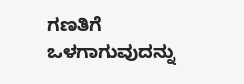ಗಣತಿಗೆ ಒಳಗಾಗುವುದನ್ನು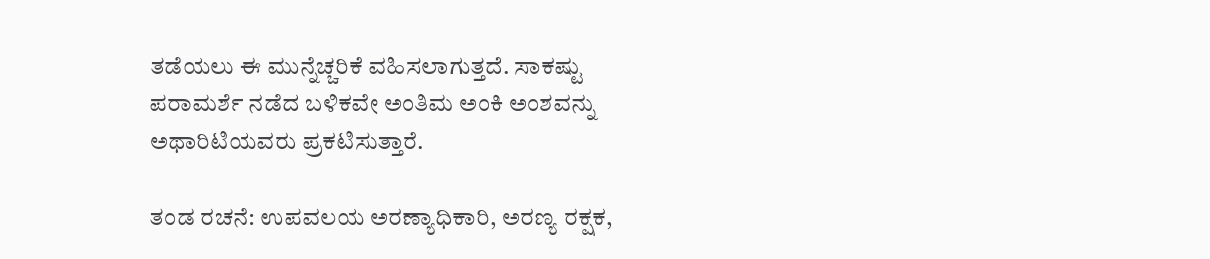ತಡೆಯಲು ಈ ಮುನ್ನೆಚ್ಚರಿಕೆ ವಹಿಸಲಾಗುತ್ತದೆ. ಸಾಕಷ್ಟು ಪರಾಮರ್ಶೆ ನಡೆದ ಬಳಿಕವೇ ಅಂತಿಮ ಅಂಕಿ ಅಂಶವನ್ನು ಅಥಾರಿಟಿಯವರು ಪ್ರಕಟಿಸುತ್ತಾರೆ.

ತಂಡ ರಚನೆ: ಉಪವಲಯ ಅರಣ್ಯಾಧಿಕಾರಿ, ಅರಣ್ಯ ರಕ್ಷಕ,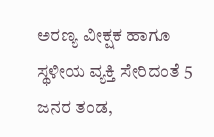ಅರಣ್ಯ ವೀಕ್ಷಕ ಹಾಗೂ ಸ್ಥಳೀಯ ವ್ಯಕ್ತಿ ಸೇರಿದಂತೆ 5 ಜನರ ತಂಡ,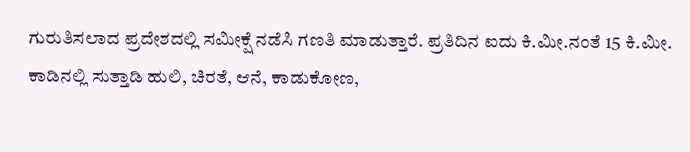ಗುರುತಿಸಲಾದ ಪ್ರದೇಶದಲ್ಲಿ ಸಮೀಕ್ಷೆ ನಡೆಸಿ ಗಣತಿ ಮಾಡುತ್ತಾರೆ. ಪ್ರತಿದಿನ ಐದು ಕಿ.ಮೀ.ನಂತೆ 15 ಕಿ.ಮೀ. ಕಾಡಿನಲ್ಲಿ ಸುತ್ತಾಡಿ ಹುಲಿ, ಚಿರತೆ, ಆನೆ, ಕಾಡುಕೋಣ,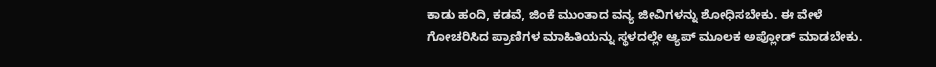ಕಾಡು ಹಂದಿ, ಕಡವೆ, ಜಿಂಕೆ ಮುಂತಾದ ವನ್ಯ ಜೀವಿಗಳನ್ನು ಶೋಧಿಸಬೇಕು. ಈ ವೇಳೆ ಗೋಚರಿಸಿದ ಪ್ರಾಣಿಗಳ ಮಾಹಿತಿಯನ್ನು ಸ್ಥಳದಲ್ಲೇ ಆ್ಯಪ್‌ ಮೂಲಕ ಅಪ್ಲೋಡ್‌ ಮಾಡಬೇಕು.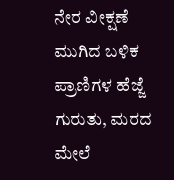ನೇರ ವೀಕ್ಷಣೆ ಮುಗಿದ ಬಳಿಕ ಪ್ರಾಣಿಗಳ ಹೆಜ್ಜೆ ಗುರುತು, ಮರದ ಮೇಲೆ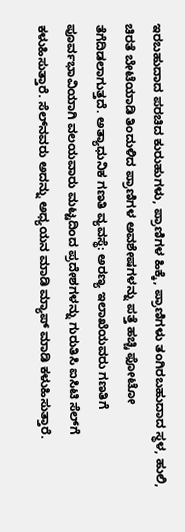ಇರಬಹುದಾದ ಪರಚಿದ ಕುರುಹುಗಳು, ಪ್ರಾಣಿಗಳ ಹಿಕ್ಕೆ, ಪ್ರಾಣಿಗಳು ತಂಗಿರಬಹುದಾದ ಸ್ಥಳ, ಹುಲಿ, ಚಿರತೆ ಬೇಟೆಯಾಡಿ ತಿಂದುಳಿದ ಪ್ರಾಣಿಗಳ ಅವಶೇಷಗಳನ್ನು ಪತ್ತೆ ಹಚ್ಚಿ ಫೋಟೋ ತೆಗೆದಿಡಲಾಗುತ್ತದೆ. ಅತ್ಯಾಧುನಿಕ ಗಣತಿ ವ್ಯವಸ್ಥೆ: ಅರಣ್ಯ ಇಲಾಖೆಯವರು ಗಣತಿಗೆ ಪೂರ್ವಭಾವಿಯಾಗಿ ವಲಯವಾರು ಮಟ್ಟದಿಂದ ಪ್ರದೇಶಗಳನ್ನು ಗುರುತಿಸಿ ಐಸಿಟಿ ಸೆಲ್‌ಗೆ ಕಳುಹಿಸುತ್ತಾರೆ. ಸೆಲ್‌ನವರು ಅದನ್ನು ಅಧ್ಯಯನ ಮಾಡಿ ಮ್ಯಾಪ್‌ ಮಾಡಿ ಕಳುಹಿಸುತ್ತಾರೆ.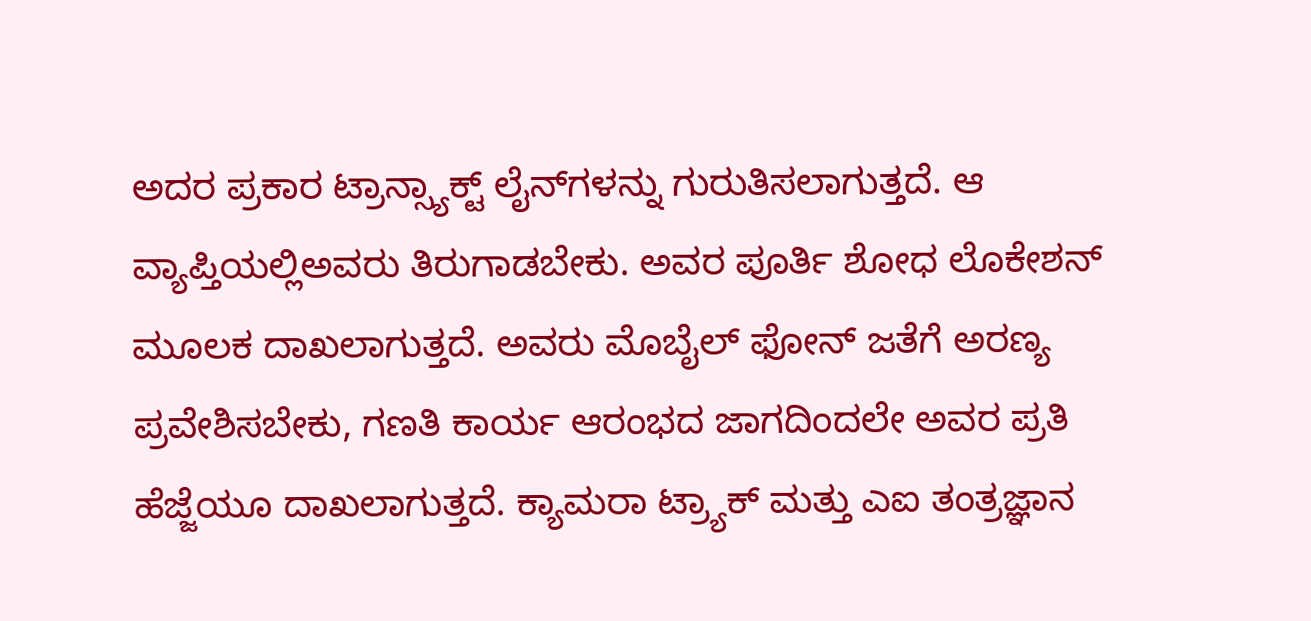ಅದರ ಪ್ರಕಾರ ಟ್ರಾನ್ಸ್ಯಾಕ್ಟ್ ಲೈನ್‌ಗಳನ್ನು ಗುರುತಿಸಲಾಗುತ್ತದೆ. ಆ ವ್ಯಾಪ್ತಿಯಲ್ಲಿಅವರು ತಿರುಗಾಡಬೇಕು. ಅವರ ಪೂರ್ತಿ ಶೋಧ ಲೊಕೇಶನ್‌ ಮೂಲಕ ದಾಖಲಾಗುತ್ತದೆ. ಅವರು ಮೊಬೈಲ್‌ ಫೋನ್‌ ಜತೆಗೆ ಅರಣ್ಯ ಪ್ರವೇಶಿಸಬೇಕು, ಗಣತಿ ಕಾರ್ಯ ಆರಂಭದ ಜಾಗದಿಂದಲೇ ಅವರ ಪ್ರತಿ ಹೆಜ್ಜೆಯೂ ದಾಖಲಾಗುತ್ತದೆ. ಕ್ಯಾಮರಾ ಟ್ರ್ಯಾಕ್‌ ಮತ್ತು ಎಐ ತಂತ್ರಜ್ಞಾನ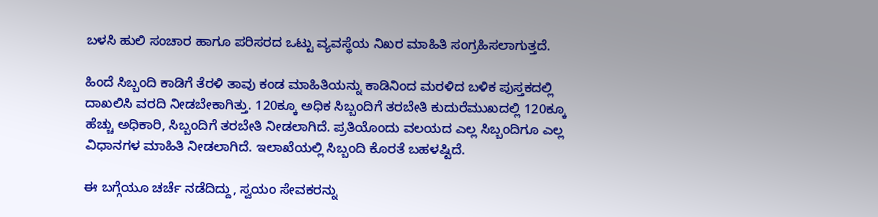ಬಳಸಿ ಹುಲಿ ಸಂಚಾರ ಹಾಗೂ ಪರಿಸರದ ಒಟ್ಟು ವ್ಯವಸ್ಥೆಯ ನಿಖರ ಮಾಹಿತಿ ಸಂಗ್ರಹಿಸಲಾಗುತ್ತದೆ.

ಹಿಂದೆ ಸಿಬ್ಬಂದಿ ಕಾಡಿಗೆ ತೆರಳಿ ತಾವು ಕಂಡ ಮಾಹಿತಿಯನ್ನು ಕಾಡಿನಿಂದ ಮರಳಿದ ಬಳಿಕ ಪುಸ್ತಕದಲ್ಲಿ ದಾಖಲಿಸಿ ವರದಿ ನೀಡಬೇಕಾಗಿತ್ತು. 120ಕ್ಕೂ ಅಧಿಕ ಸಿಬ್ಬಂದಿಗೆ ತರಬೇತಿ ಕುದುರೆಮುಖದಲ್ಲಿ 120ಕ್ಕೂ ಹೆಚ್ಚು ಅಧಿಕಾರಿ, ಸಿಬ್ಬಂದಿಗೆ ತರಬೇತಿ ನೀಡಲಾಗಿದೆ. ಪ್ರತಿಯೊಂದು ವಲಯದ ಎಲ್ಲ ಸಿಬ್ಬಂದಿಗೂ ಎಲ್ಲ ವಿಧಾನಗಳ ಮಾಹಿತಿ ನೀಡಲಾಗಿದೆ. ಇಲಾಖೆಯಲ್ಲಿ ಸಿಬ್ಬಂದಿ ಕೊರತೆ ಬಹಳಷ್ಟಿದೆ.

ಈ ಬಗ್ಗೆಯೂ ಚರ್ಚೆ ನಡೆದಿದ್ದು, ಸ್ವಯಂ ಸೇವಕರನ್ನು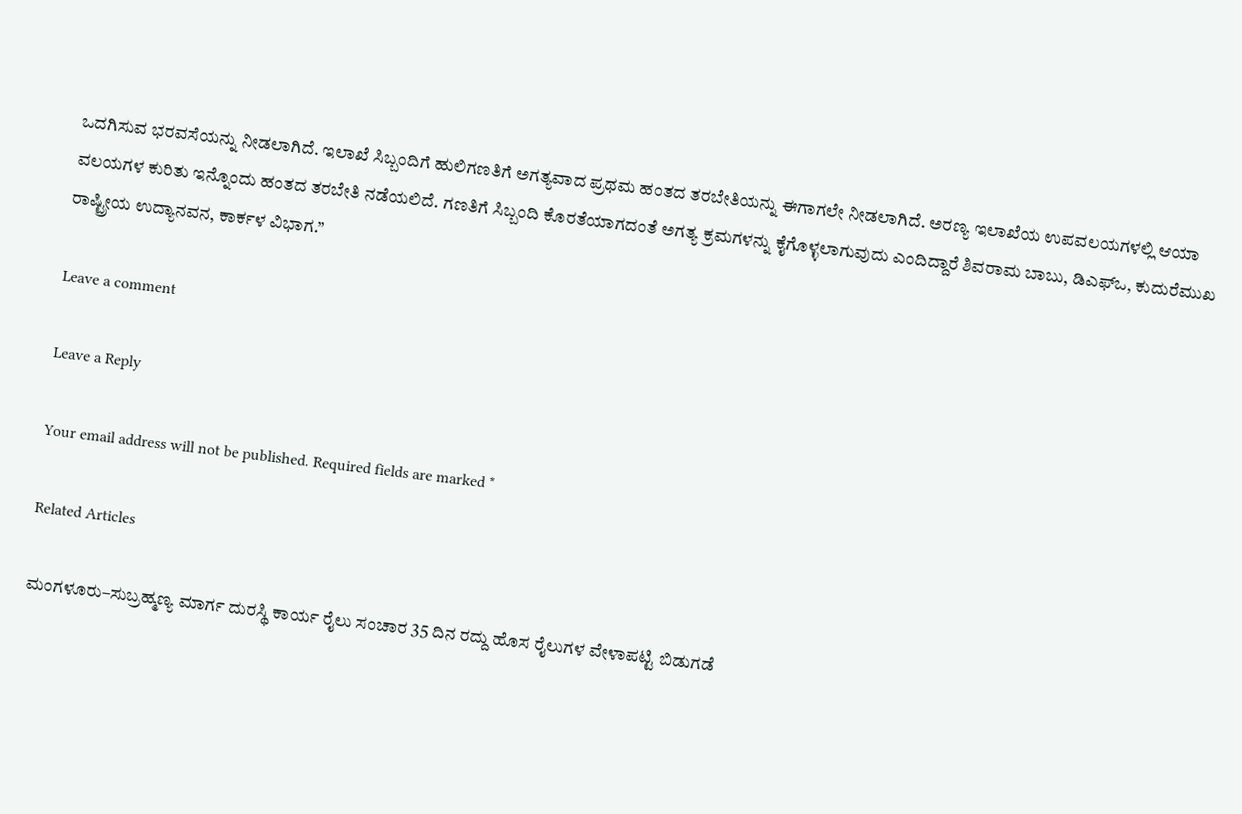ಒದಗಿಸುವ ಭರವಸೆಯನ್ನು ನೀಡಲಾಗಿದೆ. ಇಲಾಖೆ ಸಿಬ್ಬಂದಿಗೆ ಹುಲಿಗಣತಿಗೆ ಅಗತ್ಯವಾದ ಪ್ರಥಮ ಹಂತದ ತರಬೇತಿಯನ್ನು ಈಗಾಗಲೇ ನೀಡಲಾಗಿದೆ. ಅರಣ್ಯ ಇಲಾಖೆಯ ಉಪವಲಯಗಳಲ್ಲಿ ಆಯಾ ವಲಯಗಳ ಕುರಿತು ಇನ್ನೊಂದು ಹಂತದ ತರಬೇತಿ ನಡೆಯಲಿದೆ. ಗಣತಿಗೆ ಸಿಬ್ಬಂದಿ ಕೊರತೆಯಾಗದಂತೆ ಅಗತ್ಯ ಕ್ರಮಗಳನ್ನು ಕೈಗೊಳ್ಳಲಾಗುವುದು ಎಂದಿದ್ದಾರೆ ಶಿವರಾಮ ಬಾಬು, ಡಿಎಫ್‌ಒ, ಕುದುರೆಮುಖ ರಾಷ್ಟ್ರೀಯ ಉದ್ಯಾನವನ, ಕಾರ್ಕಳ ವಿಭಾಗ.”

Leave a comment

Leave a Reply

Your email address will not be published. Required fields are marked *

Related Articles

ಮಂಗಳೂರು–ಸುಬ್ರಹ್ಮಣ್ಯ ಮಾರ್ಗ ದುರಸ್ಥಿ ಕಾರ್ಯ ರೈಲು ಸಂಚಾರ 35 ದಿನ ರದ್ದು ಹೊಸ ರೈಲುಗಳ ವೇಳಾಪಟ್ಟಿ ಬಿಡುಗಡೆ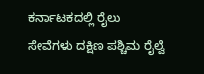ಕರ್ನಾಟಕದಲ್ಲಿ ರೈಲು ಸೇವೆಗಳು ದಕ್ಷಿಣ ಪಶ್ಚಿಮ ರೈಲ್ವೆ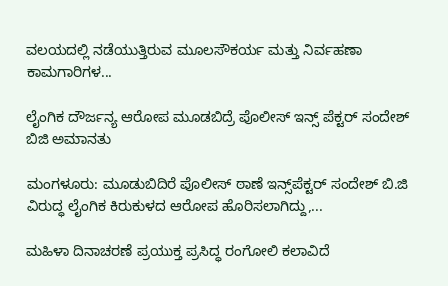ವಲಯದಲ್ಲಿ ನಡೆಯುತ್ತಿರುವ ಮೂಲಸೌಕರ್ಯ ಮತ್ತು ನಿರ್ವಹಣಾ ಕಾಮಗಾರಿಗಳ...

ಲೈಂಗಿಕ ದೌರ್ಜನ್ಯ ಆರೋಪ ಮೂಡಬಿದ್ರೆ ಪೊಲೀಸ್ ಇನ್ಸ್ ಪೆಕ್ಟರ್ ಸಂದೇಶ್ ಬಿಜಿ ಅಮಾನತು

ಮಂಗಳೂರು: ಮೂಡುಬಿದಿರೆ ಪೊಲೀಸ್ ಠಾಣೆ ಇನ್ಸ್‌ಪೆಕ್ಟರ್ ಸಂದೇಶ್ ಬಿ.ಜಿ ವಿರುದ್ಧ ಲೈಂಗಿಕ ಕಿರುಕುಳದ ಆರೋಪ ಹೊರಿಸಲಾಗಿದ್ದು,...

ಮಹಿಳಾ ದಿನಾಚರಣೆ ಪ್ರಯುಕ್ತ ಪ್ರಸಿದ್ಧ ರಂಗೋಲಿ ಕಲಾವಿದೆ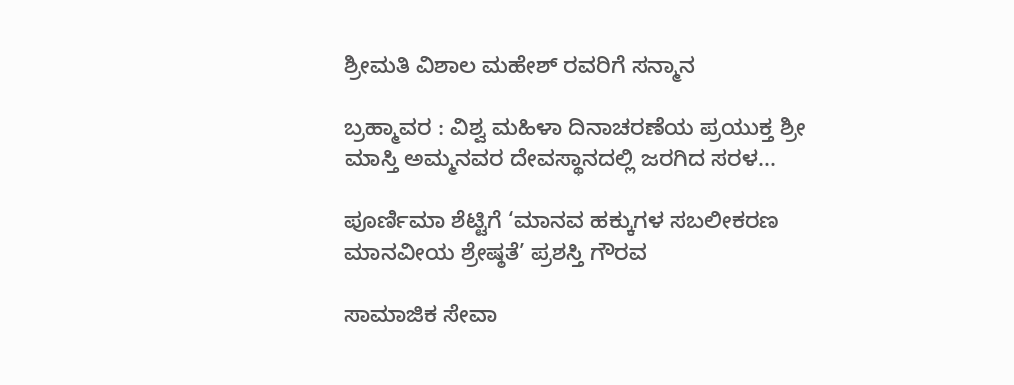ಶ್ರೀಮತಿ ವಿಶಾಲ ಮಹೇಶ್ ರವರಿಗೆ ಸನ್ಮಾನ

ಬ್ರಹ್ಮಾವರ : ವಿಶ್ವ ಮಹಿಳಾ ದಿನಾಚರಣೆಯ ಪ್ರಯುಕ್ತ ಶ್ರೀ ಮಾಸ್ತಿ ಅಮ್ಮನವರ ದೇವಸ್ಥಾನದಲ್ಲಿ ಜರಗಿದ ಸರಳ...

ಪೂರ್ಣಿಮಾ ಶೆಟ್ಟಿಗೆ ‘ಮಾನವ ಹಕ್ಕುಗಳ ಸಬಲೀಕರಣ ಮಾನವೀಯ ಶ್ರೇಷ್ಠತೆ’ ಪ್ರಶಸ್ತಿ ಗೌರವ

ಸಾಮಾಜಿಕ ಸೇವಾ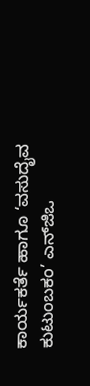ಕಾರ್ಯಕರ್ತೆ ಹಾಗೂ ‘ವಸುದೈವ ಕುಟುಂಬಕಂ’ ಎನ್‌ಜಿಒ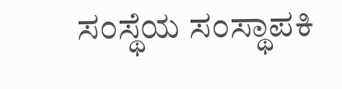ಸಂಸ್ಥೆಯ ಸಂಸ್ಥಾಪಕಿ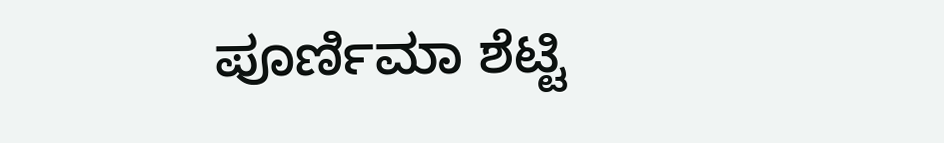ಪೂರ್ಣಿಮಾ ಶೆಟ್ಟಿ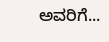ಅವರಿಗೆ...